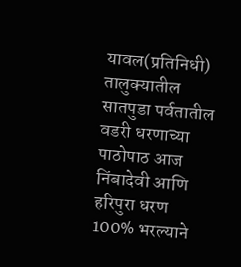यावल(प्रतिनिधी) तालुक्यातील सातपुडा पर्वतातील वडरी धरणाच्या पाठोपाठ आज निंबादेवी आणि हरिपुरा धरण 100% भरल्याने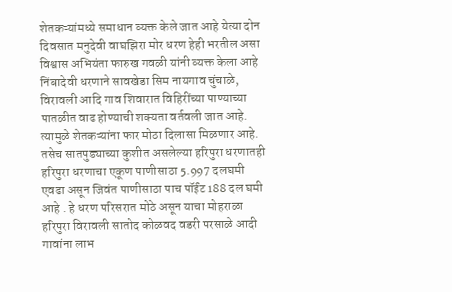शेतकऱ्यांमध्ये समाधान व्यक्त केले जात आहे येत्या दोन दिवसात मनुदेवी वाघझिरा मोर धरण हेही भरतील असा विश्वास अभियंता फारुख गवळी यांनी व्यक्त केला आहे निंबादेवी धरणाने सावखेडा सिम नायगाव चुंचाळे, विरावली आदि गाव शिवारात विहिरींच्या पाण्याच्या पातळीत वाढ होण्याची शक्यता वर्तवली जात आहे. त्यामुळे शेतकऱ्यांना फार मोठा दिलासा मिळणार आहे. तसेच सातपुड्याच्या कुशीत असलेल्या हरिपुरा धरणातही हरिपुरा धरणाचा एकूण पाणीसाठा 5.997 दलघमी एवढा असून जिवंत पाणीसाठा पाच पॉईंट 188 दल घमी आहे . हे धरण परिसरात मोठे असून याचा मोहराळा हरिपुरा विरावली सातोद कोळवद वडरी परसाळे आदी गावांना लाभ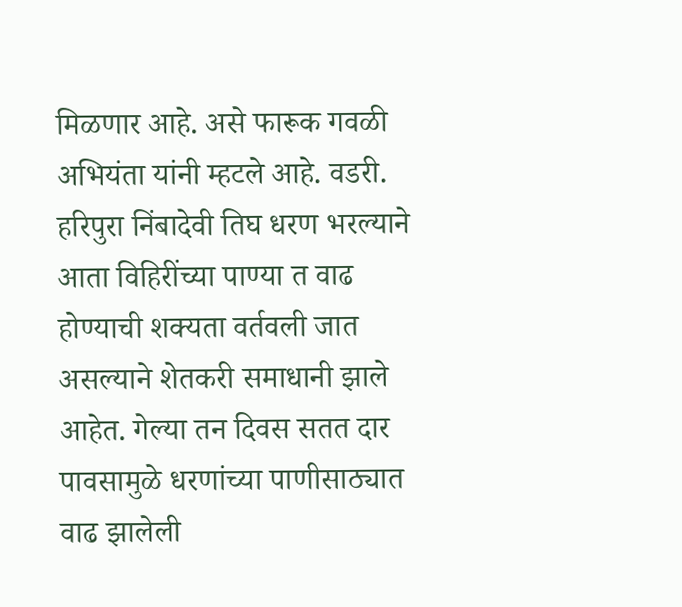मिळणार आहे. असे फारूक गवळी अभियंता यांनी म्हटले आहे. वडरी. हरिपुरा निंबादेवी तिघ धरण भरल्याने आता विहिरींच्या पाण्या त वाढ होण्याची शक्यता वर्तवली जात असल्याने शेतकरी समाधानी झाले आहेत. गेल्या तन दिवस सतत दार पावसामुळे धरणांच्या पाणीसाठ्यात वाढ झालेली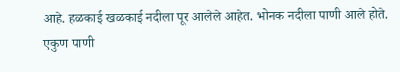आहे. हळकाई खळकाई नदीला पूर आलेले आहेत. भोनक नदीला पाणी आले होते.
एकुण पाणी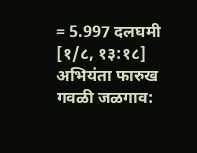= 5.997 दलघमी
[१/८, १३:१८] अभियंता फारुख गवळी जळगाव: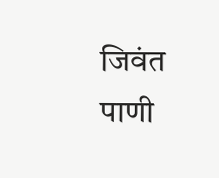जिवंत पाणी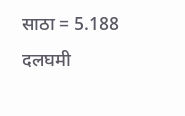साठा = 5.188 दलघमी